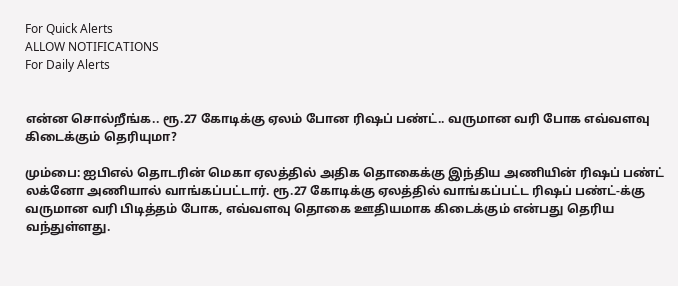For Quick Alerts
ALLOW NOTIFICATIONS
For Daily Alerts


என்ன சொல்றீங்க.. ரூ.27 கோடிக்கு ஏலம் போன ரிஷப் பண்ட்.. வருமான வரி போக எவ்வளவு கிடைக்கும் தெரியுமா?

மும்பை: ஐபிஎல் தொடரின் மெகா ஏலத்தில் அதிக தொகைக்கு இந்திய அணியின் ரிஷப் பண்ட் லக்னோ அணியால் வாங்கப்பட்டார். ரூ.27 கோடிக்கு ஏலத்தில் வாங்கப்பட்ட ரிஷப் பண்ட்-க்கு வருமான வரி பிடித்தம் போக, எவ்வளவு தொகை ஊதியமாக கிடைக்கும் என்பது தெரிய வந்துள்ளது.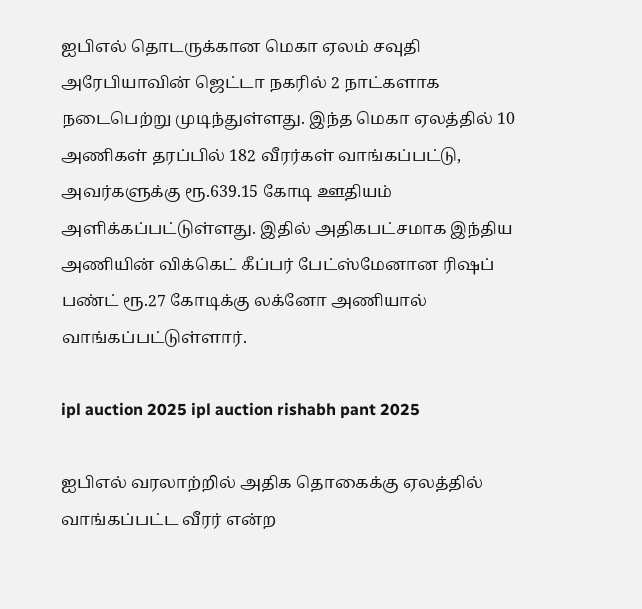ஐபிஎல் தொடருக்கான மெகா ஏலம் சவுதி அரேபியாவின் ஜெட்டா நகரில் 2 நாட்களாக நடைபெற்று முடிந்துள்ளது. இந்த மெகா ஏலத்தில் 10 அணிகள் தரப்பில் 182 வீரர்கள் வாங்கப்பட்டு, அவர்களுக்கு ரூ.639.15 கோடி ஊதியம் அளிக்கப்பட்டுள்ளது. இதில் அதிகபட்சமாக இந்திய அணியின் விக்கெட் கீப்பர் பேட்ஸ்மேனான ரிஷப் பண்ட் ரூ.27 கோடிக்கு லக்னோ அணியால் வாங்கப்பட்டுள்ளார்.

ipl auction 2025 ipl auction rishabh pant 2025

ஐபிஎல் வரலாற்றில் அதிக தொகைக்கு ஏலத்தில் வாங்கப்பட்ட வீரர் என்ற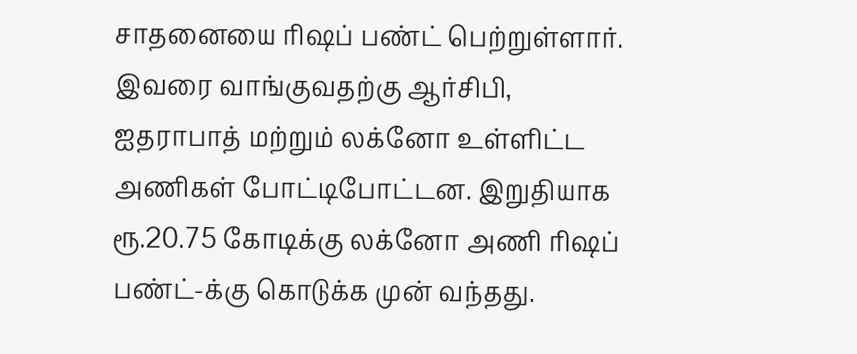சாதனையை ரிஷப் பண்ட் பெற்றுள்ளார். இவரை வாங்குவதற்கு ஆர்சிபி, ஐதராபாத் மற்றும் லக்னோ உள்ளிட்ட அணிகள் போட்டிபோட்டன. இறுதியாக ரூ.20.75 கோடிக்கு லக்னோ அணி ரிஷப் பண்ட்-க்கு கொடுக்க முன் வந்தது.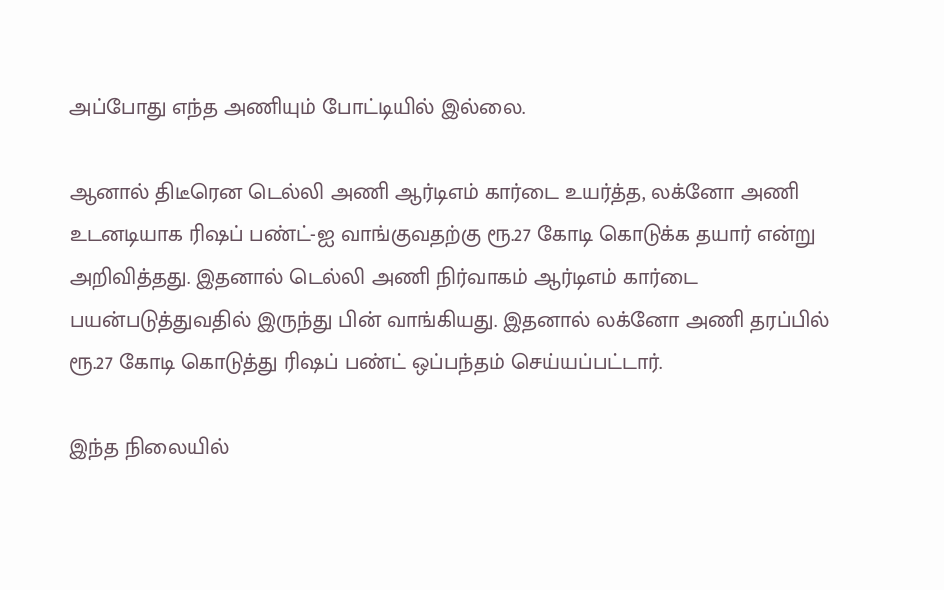அப்போது எந்த அணியும் போட்டியில் இல்லை.

ஆனால் திடீரென டெல்லி அணி ஆர்டிஎம் கார்டை உயர்த்த, லக்னோ அணி உடனடியாக ரிஷப் பண்ட்-ஐ வாங்குவதற்கு ரூ.27 கோடி கொடுக்க தயார் என்று அறிவித்தது. இதனால் டெல்லி அணி நிர்வாகம் ஆர்டிஎம் கார்டை பயன்படுத்துவதில் இருந்து பின் வாங்கியது. இதனால் லக்னோ அணி தரப்பில் ரூ.27 கோடி கொடுத்து ரிஷப் பண்ட் ஒப்பந்தம் செய்யப்பட்டார்.

இந்த நிலையில்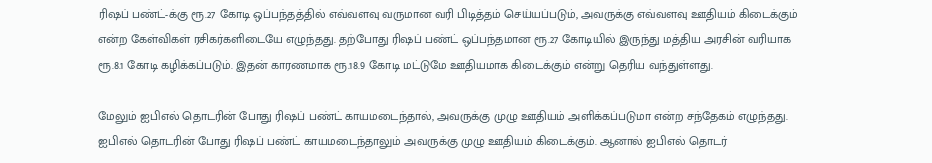ரிஷப் பண்ட்-க்கு ரூ.27 கோடி ஒப்பந்தத்தில் எவ்வளவு வருமான வரி பிடித்தம் செய்யப்படும், அவருக்கு எவ்வளவு ஊதியம் கிடைக்கும் என்ற கேள்விகள் ரசிகர்களிடையே எழுந்தது. தற்போது ரிஷப் பண்ட் ஒப்பந்தமான ரூ.27 கோடியில் இருந்து மத்திய அரசின் வரியாக ரூ.8.1 கோடி கழிக்கப்படும். இதன் காரணமாக ரூ.18.9 கோடி மட்டுமே ஊதியமாக கிடைக்கும் என்று தெரிய வந்துள்ளது.

மேலும் ஐபிஎல் தொடரின் போது ரிஷப் பண்ட் காயமடைந்தால், அவருக்கு முழு ஊதியம் அளிக்கப்படுமா என்ற சந்தேகம் எழுந்தது. ஐபிஎல் தொடரின் போது ரிஷப் பண்ட் காயமடைந்தாலும் அவருக்கு முழு ஊதியம் கிடைக்கும். ஆனால் ஐபிஎல் தொடர்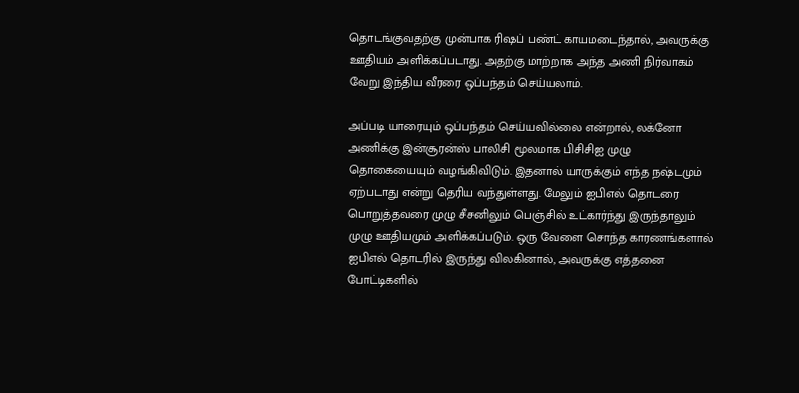தொடங்குவதற்கு முன்பாக ரிஷப் பண்ட் காயமடைந்தால், அவருக்கு ஊதியம் அளிக்கப்படாது. அதற்கு மாற்றாக அந்த அணி நிர்வாகம் வேறு இந்திய வீரரை ஒப்பந்தம் செய்யலாம்.

அப்படி யாரையும் ஒப்பந்தம் செய்யவில்லை என்றால், லக்னோ அணிக்கு இன்சூரன்ஸ் பாலிசி மூலமாக பிசிசிஐ முழு தொகையையும் வழங்கிவிடும். இதனால் யாருக்கும் எந்த நஷ்டமும் ஏற்படாது என்று தெரிய வந்துள்ளது. மேலும் ஐபிஎல் தொடரை பொறுத்தவரை முழு சீசனிலும் பெஞ்சில் உட்கார்ந்து இருந்தாலும் முழு ஊதியமும் அளிக்கப்படும். ஒரு வேளை சொந்த காரணங்களால் ஐபிஎல் தொடரில் இருந்து விலகினால், அவருக்கு எத்தனை போட்டிகளில்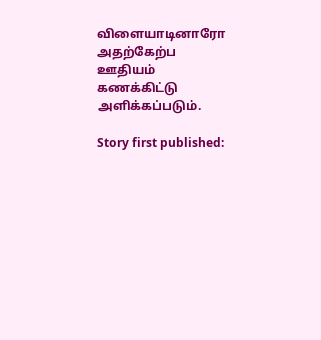விளையாடினாரோ அதற்கேற்ப ஊதியம் கணக்கிட்டு அளிக்கப்படும்.

Story first published: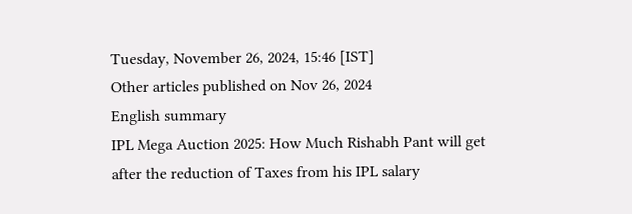Tuesday, November 26, 2024, 15:46 [IST]
Other articles published on Nov 26, 2024
English summary
IPL Mega Auction 2025: How Much Rishabh Pant will get after the reduction of Taxes from his IPL salary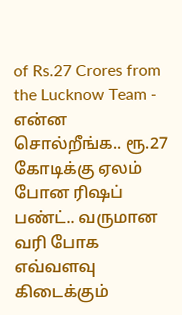of Rs.27 Crores from the Lucknow Team - என்ன சொல்றீங்க.. ரூ.27 கோடிக்கு ஏலம் போன ரிஷப் பண்ட்.. வருமான வரி போக எவ்வளவு கிடைக்கும்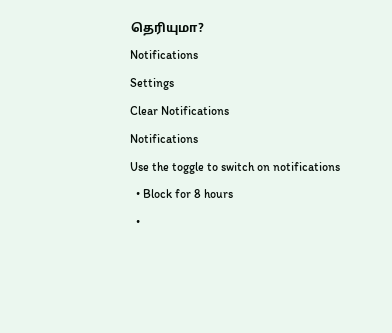தெரியுமா?
Notifications
Settings
Clear Notifications
Notifications
Use the toggle to switch on notifications
  • Block for 8 hours
  •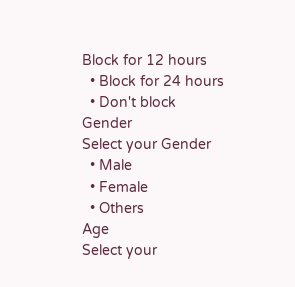Block for 12 hours
  • Block for 24 hours
  • Don't block
Gender
Select your Gender
  • Male
  • Female
  • Others
Age
Select your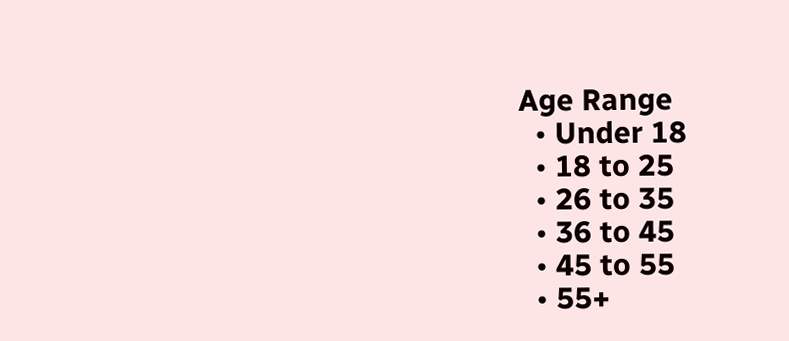Age Range
  • Under 18
  • 18 to 25
  • 26 to 35
  • 36 to 45
  • 45 to 55
  • 55+